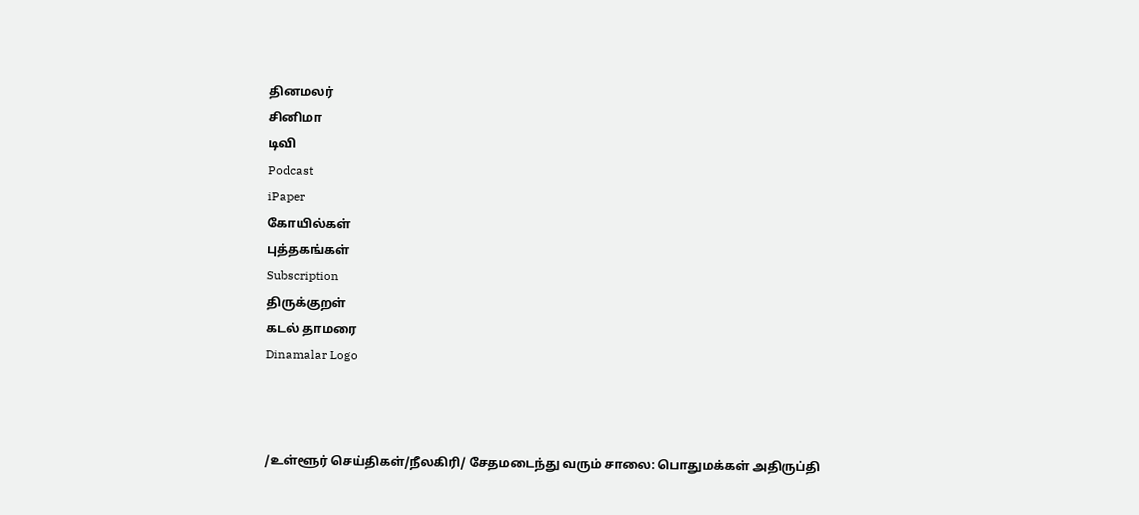தினமலர்
சினிமா
டிவி
Podcast
iPaper
கோயில்கள்
புத்தகங்கள்
Subscription
திருக்குறள்
கடல் தாமரை
Dinamalar Logo



/உள்ளூர் செய்திகள்/நீலகிரி/ சேதமடைந்து வரும் சாலை: பொதுமக்கள் அதிருப்தி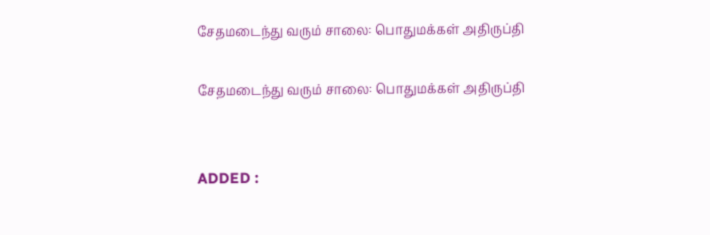சேதமடைந்து வரும் சாலை: பொதுமக்கள் அதிருப்தி

சேதமடைந்து வரும் சாலை: பொதுமக்கள் அதிருப்தி


ADDED :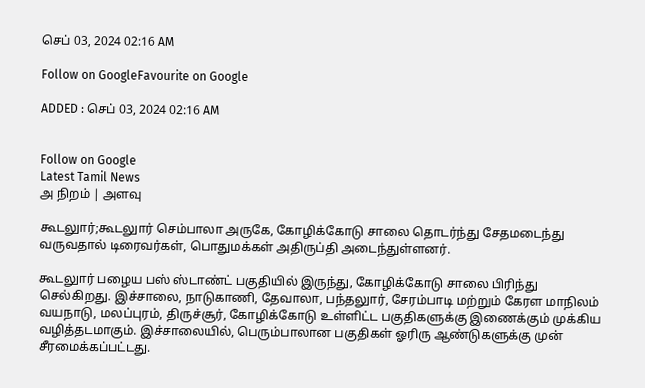செப் 03, 2024 02:16 AM

Follow on GoogleFavourite on Google

ADDED : செப் 03, 2024 02:16 AM


Follow on Google
Latest Tamil News
அ நிறம் | அளவு

கூடலுார்;கூடலுார் செம்பாலா அருகே, கோழிக்கோடு சாலை தொடர்ந்து சேதமடைந்து வருவதால் டிரைவர்கள், பொதுமக்கள் அதிருப்தி அடைந்துள்ளனர்.

கூடலுார் பழைய பஸ் ஸ்டாண்ட் பகுதியில் இருந்து, கோழிக்கோடு சாலை பிரிந்து செல்கிறது. இச்சாலை, நாடுகாணி, தேவாலா, பந்தலுார், சேரம்பாடி மற்றும் கேரள மாநிலம் வயநாடு, மலப்புரம், திருச்சூர், கோழிக்கோடு உள்ளிட்ட பகுதிகளுக்கு இணைக்கும் முக்கிய வழித்தடமாகும். இச்சாலையில், பெரும்பாலான பகுதிகள் ஓரிரு ஆண்டுகளுக்கு முன் சீரமைக்கப்பட்டது.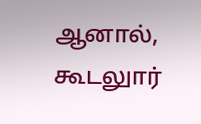ஆனால், கூடலுார்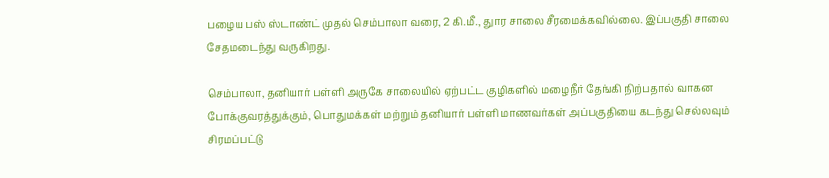பழைய பஸ் ஸ்டாண்ட் முதல் செம்பாலா வரை, 2 கி.மீ., துார சாலை சீரமைக்கவில்லை. இப்பகுதி சாலை சேதமடைந்து வருகிறது.

செம்பாலா, தனியார் பள்ளி அருகே சாலையில் ஏற்பட்ட குழிகளில் மழைநீர் தேங்கி நிற்பதால் வாகன போக்குவரத்துக்கும், பொதுமக்கள் மற்றும் தனியார் பள்ளி மாணவர்கள் அப்பகுதியை கடந்து செல்லவும் சிரமப்பட்டு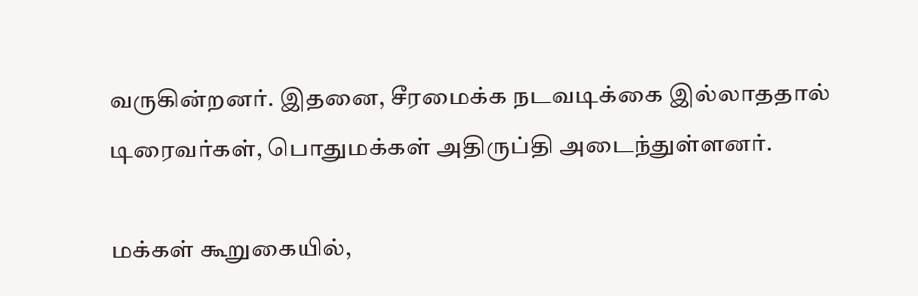வருகின்றனர். இதனை, சீரமைக்க நடவடிக்கை இல்லாததால் டிரைவர்கள், பொதுமக்கள் அதிருப்தி அடைந்துள்ளனர்.

மக்கள் கூறுகையில்,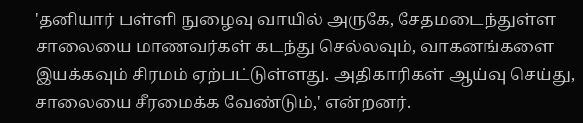'தனியார் பள்ளி நுழைவு வாயில் அருகே, சேதமடைந்துள்ள சாலையை மாணவர்கள் கடந்து செல்லவும், வாகனங்களை இயக்கவும் சிரமம் ஏற்பட்டுள்ளது. அதிகாரிகள் ஆய்வு செய்து, சாலையை சீரமைக்க வேண்டும்,' என்றனர்.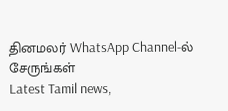தினமலர் WhatsApp Channel-ல் சேருங்கள்
Latest Tamil news,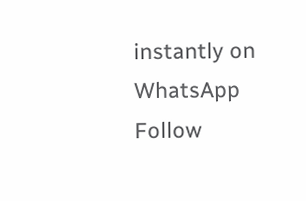instantly on WhatsApp
Follow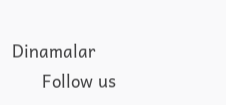Dinamalar
      Follow us